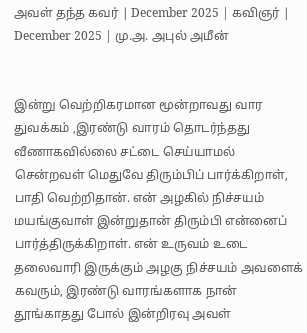அவள் தந்த கவர் | December 2025 | கவிஞர் | December 2025 | மு.அ. அபுல் அமீன்


இன்று வெற்றிகரமான மூ‌ன்றாவது வார துவக்கம் ,இரண்டு வாரம் தொடர்ந்தது வீணாகவில்லை சட்டை செய்யாமல் சென்றவள் மெதுவே திரும்பிப் பார்க்கிறாள், பாதி வெற்றிதான். என் அழகில் நிச்சயம் மயங்குவாள் இன்றுதான் திரும்பி என்னைப் பார்த்திருக்கிறாள். என் உருவம் உடை தலைவாரி இருக்கும் அழகு நிச்சயம் அவளைக் கவரும், இரண்டு வாரங்களாக நான் தூங்காதது போல் இன்றிரவு அவள்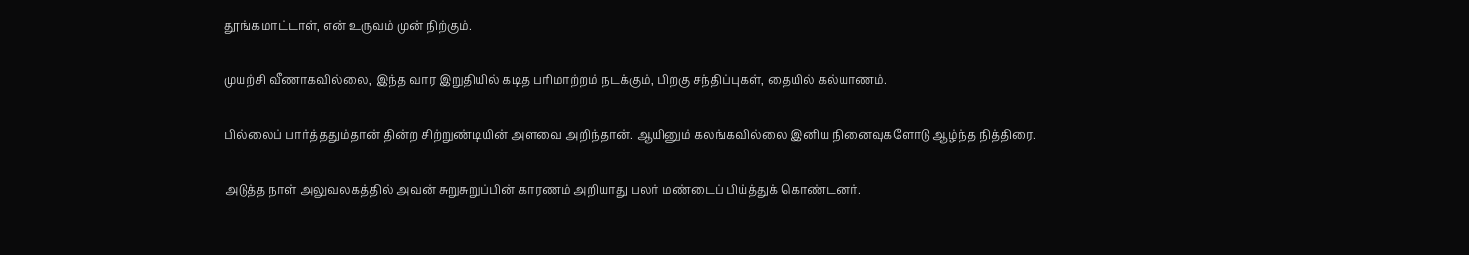தூங்கமாட்டாள், என் உருவம் முன் நிற்கும்.

முயற்சி வீணாகவில்லை, இந்த வார இறுதியில் கடித பரிமாற்றம் நடக்கும், பிறகு சந்திப்புகள், தையில் கல்யாணம்.

பில்லைப் பார்த்ததும்தான் தின்ற சிற்றுண்டியின் அளவை அறிந்தான். ஆயினும் கலங்கவில்லை இனிய நினைவுகளோடு ஆழ்ந்த நித்திரை.

அடுத்த நாள் அலுவலகத்தில் அவன் சுறுசுறுப்பின் காரணம் அறியாது பலர் மண்டைப் பிய்த்துக் கொண்டனர்.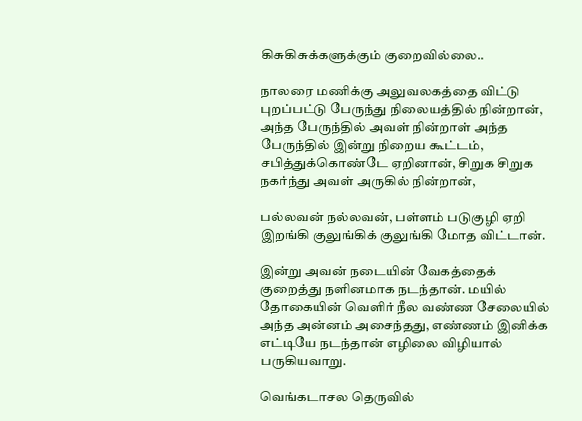கிசுகிசுக்களுக்கும் குறைவில்லை..

நாலரை மணிக்கு அலுவலகத்தை விட்டு புறப்பட்டு பேருந்து நிலையத்தில் நின்றான், அந்த பேருந்தில் அவள் நின்றாள் அந்த பேருந்தில் இன்று நிறைய கூட்டம், சபித்துக்கொண்டே ஏறினான், சிறுக சிறுக நகர்ந்து அவள் அருகில் நின்றான்,

பல்லவன் நல்லவன், பள்ளம் படுகுழி ஏறி இறங்கி குலுங்கிக் குலுங்கி மோத விட்டான்.

இன்று அவன் நடையின் வேகத்தைக் குறைத்து நளினமாக நடந்தான். மயில் தோகையின் வெளிர் நீல வண்ண சேலையில் அந்த அன்னம் அசைந்தது, எண்ணம் இனிக்க எட்டியே நடந்தான் எழிலை விழியால் பருகியவாறு.

வெங்கடாசல தெருவில்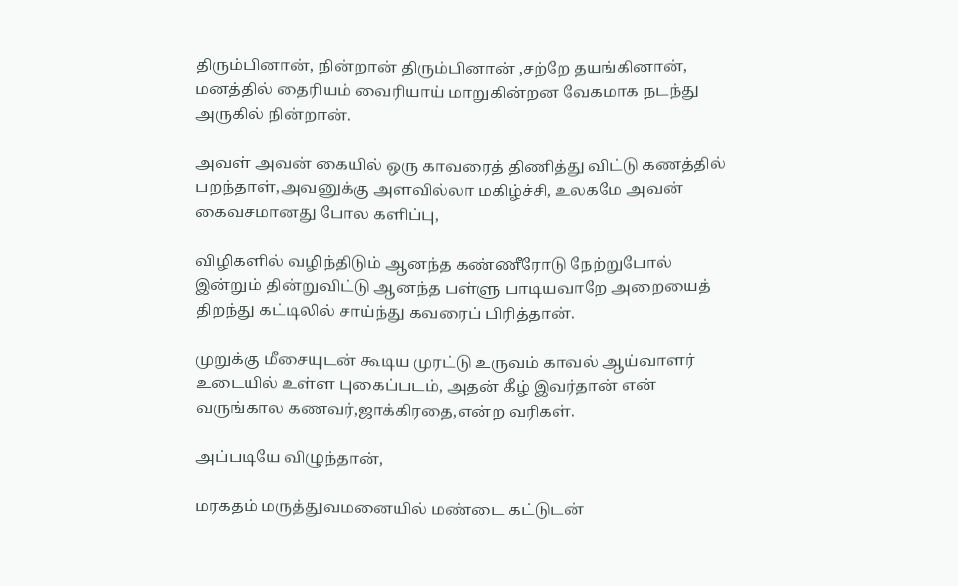திரும்பினான், நின்றான் திரும்பினான் ,சற்றே தயங்கினான், மனத்தில் தைரியம் வைரியாய் மாறுகின்றன வேகமாக நடந்து அருகில் நின்றான்.

அவள் அவன் கையில் ஒரு காவரைத் திணித்து விட்டு கணத்தில் பறந்தாள்,அவனுக்கு அளவில்லா மகிழ்ச்சி, உலகமே அவன் கைவசமானது போல களிப்பு,

விழிகளில் வழிந்திடும் ஆனந்த கண்ணீரோடு நேற்றுபோல் இன்றும் தின்றுவிட்டு ஆனந்த பள்ளு பாடியவாறே அறையைத் திறந்து கட்டிலில் சாய்ந்து கவரைப் பிரித்தான்.

முறுக்கு மீசையுடன் கூடிய முரட்டு உருவம் காவல் ஆய்வாளர் உடையில் உள்ள புகைப்படம், அதன் கீழ் இவர்தான் என் வருங்கால கணவர்,ஜாக்கிரதை,என்ற வரிகள்.

அப்படியே விழுந்தான்,

மரகதம் மருத்துவமனையில் மண்டை கட்டுடன்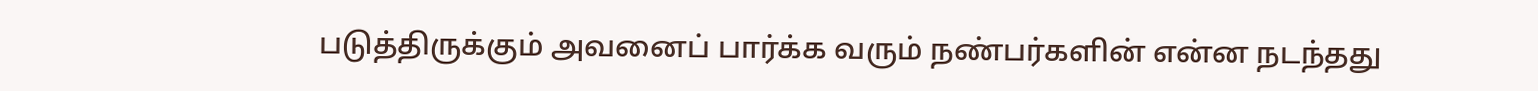படுத்திருக்கும் அவனைப் பார்க்க வரும் நண்பர்களின் என்ன நடந்தது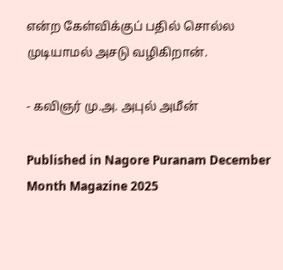என்ற கேள்விக்குப் பதில் சொல்ல முடியாம‌ல் அசடு வழிகிறான்.

- கவிஞர் மு.அ. அபுல் அமீன்

Published in Nagore Puranam December Month Magazine 2025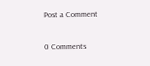Post a Comment

0 Comments